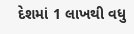દેશમાં 1 લાખથી વધુ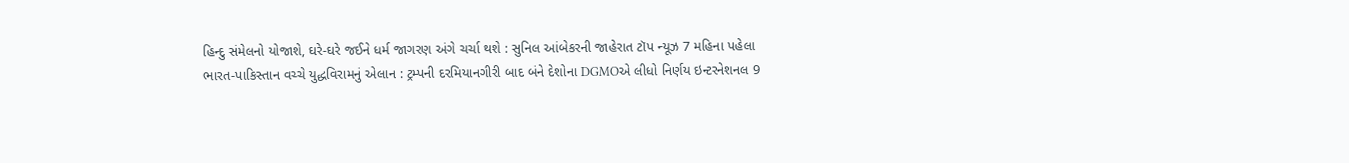હિન્દુ સંમેલનો યોજાશે, ઘરે-ઘરે જઈને ધર્મ જાગરણ અંગે ચર્ચા થશે : સુનિલ આંબેકરની જાહેરાત ટૉપ ન્યૂઝ 7 મહિના પહેલા
ભારત-પાકિસ્તાન વચ્ચે યુદ્ધવિરામનું એલાન : ટ્રમ્પની દરમિયાનગીરી બાદ બંને દેશોના DGMOએ લીધો નિર્ણય ઇન્ટરનેશનલ 9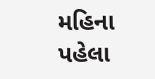મહિના પહેલા